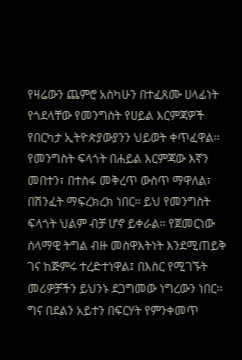የዛሬውን ጨምሮ አስካሁን በተፈጸሙ ሀላፊነት የጎደላቸው የመንግስት የሀይል እርምጃዎች የበርካታ ኢትዮጵያውያንን ህይወት ቀጥፈዋል፡፡ የመንግስት ፍላጎት በሐይል እርምጃው እኛን መበተን፣ በተስፋ መቅረጥ ውስጥ ማዋለል፣ በሽንፈት ማፍረክረክ ነበር፡፡ ይህ የመንግስት ፍላጎት ህልም ብቻ ሆኖ ይቀራል፡፡ የጀመርነው ሰላማዊ ትግል ብዙ መስዋእትነት እንደሚጠይቅ ገና ከጅምሩ ተረድተነዋል፤ በእስር የሚገኙት መሪዎቻችን ይህንኑ ደጋግመው ነግረውን ነበር፡፡ ግና በደልን አይተን በፍርሃት የምንቀመጥ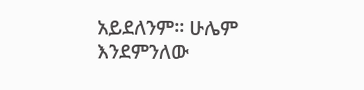አይደለንም፡፡ ሁሌም እንደምንለው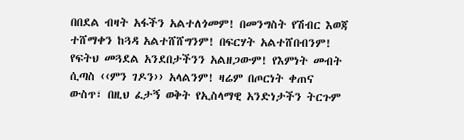በበደል ብዛት አፋችን አልተለጎመም! በመንግስት የሽብር እወጃ ተሸማቀን ከጓዳ አልተሸሸግንም! በፍርሃት አልተሸበብንም! የፍትህ መጓደል አንደበታችንን አልዘጋውም! የእምነት መብት ሲጣስ ‹‹ምን ገዶን›› አላልንም! ዛሬም በጦርነት ቀጠና ውስጥ፣ በዚህ ፈታኝ ወቅት የኢስላማዊ አንድነታችን ትርጉም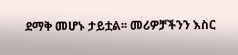ደማቅ መሆኑ ታይቷል፡፡ መሪዎቻችንን እስር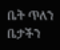ቤት ጥለን ቤታችን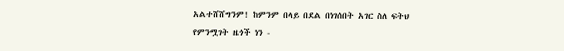አልተሸሸግንም! ከምንም በላይ በደል በነገሰበት አገር ስለ ፍትህ የምንሟገት ዜጎች ነን -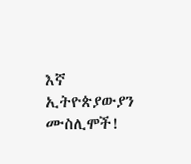እኛ ኢትዮጵያውያን ሙስሊሞች!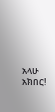አላሁ አክበር!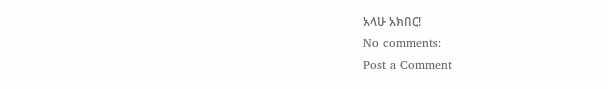አላሁ አክበር!
No comments:
Post a Comment